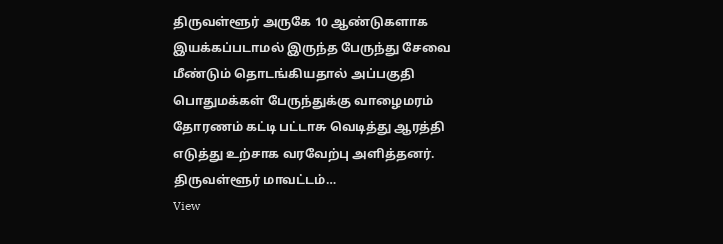திருவள்ளூர் அருகே 10 ஆண்டுகளாக இயக்கப்படாமல் இருந்த பேருந்து சேவை மீண்டும் தொடங்கியதால் அப்பகுதி பொதுமக்கள் பேருந்துக்கு வாழைமரம் தோரணம் கட்டி பட்டாசு வெடித்து ஆரத்தி எடுத்து உற்சாக வரவேற்பு அளித்தனர். திருவள்ளூர் மாவட்டம்…
View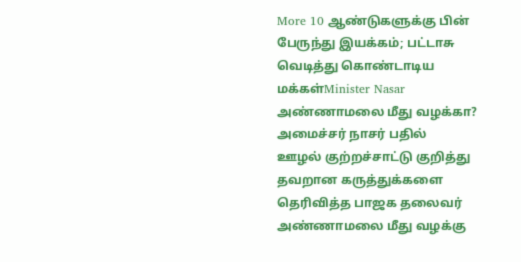More 10 ஆண்டுகளுக்கு பின் பேருந்து இயக்கம்; பட்டாசு வெடித்து கொண்டாடிய மக்கள்Minister Nasar
அண்ணாமலை மீது வழக்கா? அமைச்சர் நாசர் பதில்
ஊழல் குற்றச்சாட்டு குறித்து தவறான கருத்துக்களை தெரிவித்த பாஜக தலைவர் அண்ணாமலை மீது வழக்கு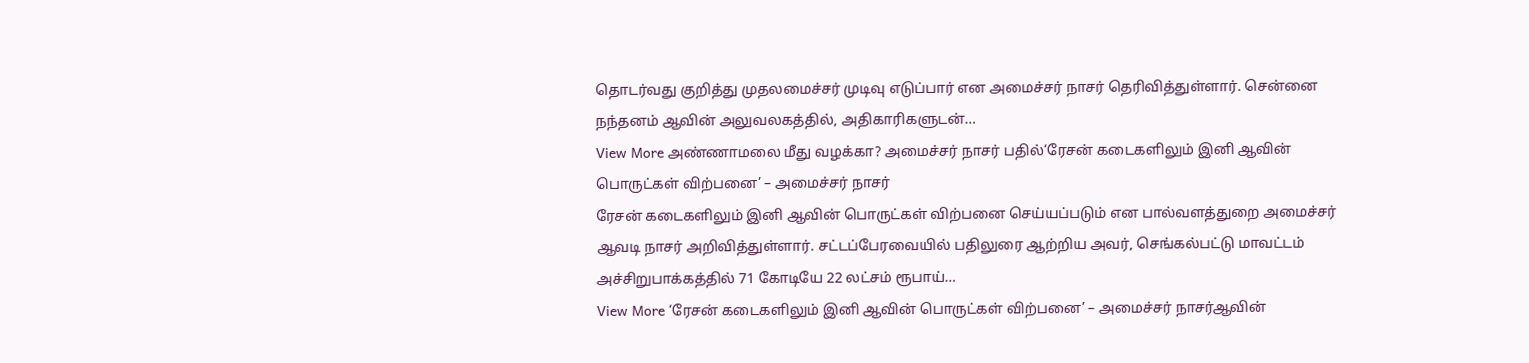தொடர்வது குறித்து முதலமைச்சர் முடிவு எடுப்பார் என அமைச்சர் நாசர் தெரிவித்துள்ளார். சென்னை நந்தனம் ஆவின் அலுவலகத்தில், அதிகாரிகளுடன்…
View More அண்ணாமலை மீது வழக்கா? அமைச்சர் நாசர் பதில்‘ரேசன் கடைகளிலும் இனி ஆவின் பொருட்கள் விற்பனை’ – அமைச்சர் நாசர்
ரேசன் கடைகளிலும் இனி ஆவின் பொருட்கள் விற்பனை செய்யப்படும் என பால்வளத்துறை அமைச்சர் ஆவடி நாசர் அறிவித்துள்ளார். சட்டப்பேரவையில் பதிலுரை ஆற்றிய அவர், செங்கல்பட்டு மாவட்டம் அச்சிறுபாக்கத்தில் 71 கோடியே 22 லட்சம் ரூபாய்…
View More ‘ரேசன் கடைகளிலும் இனி ஆவின் பொருட்கள் விற்பனை’ – அமைச்சர் நாசர்ஆவின்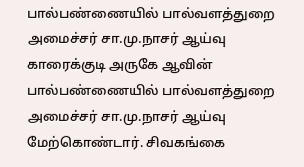பால்பண்ணையில் பால்வளத்துறை அமைச்சர் சா.மு.நாசர் ஆய்வு
காரைக்குடி அருகே ஆவின் பால்பண்ணையில் பால்வளத்துறை அமைச்சர் சா.மு.நாசர் ஆய்வு மேற்கொண்டார். சிவகங்கை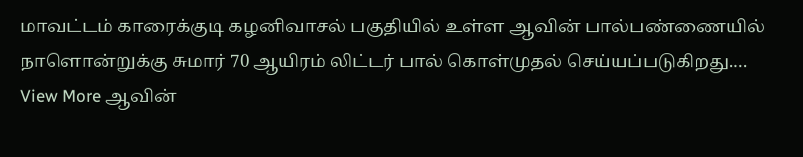மாவட்டம் காரைக்குடி கழனிவாசல் பகுதியில் உள்ள ஆவின் பால்பண்ணையில் நாளொன்றுக்கு சுமார் 70 ஆயிரம் லிட்டர் பால் கொள்முதல் செய்யப்படுகிறது.…
View More ஆவின்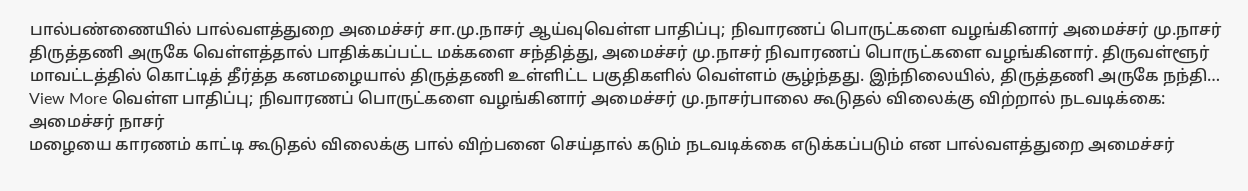பால்பண்ணையில் பால்வளத்துறை அமைச்சர் சா.மு.நாசர் ஆய்வுவெள்ள பாதிப்பு; நிவாரணப் பொருட்களை வழங்கினார் அமைச்சர் மு.நாசர்
திருத்தணி அருகே வெள்ளத்தால் பாதிக்கப்பட்ட மக்களை சந்தித்து, அமைச்சர் மு.நாசர் நிவாரணப் பொருட்களை வழங்கினார். திருவள்ளூர் மாவட்டத்தில் கொட்டித் தீர்த்த கனமழையால் திருத்தணி உள்ளிட்ட பகுதிகளில் வெள்ளம் சூழ்ந்தது. இந்நிலையில், திருத்தணி அருகே நந்தி…
View More வெள்ள பாதிப்பு; நிவாரணப் பொருட்களை வழங்கினார் அமைச்சர் மு.நாசர்பாலை கூடுதல் விலைக்கு விற்றால் நடவடிக்கை: அமைச்சர் நாசர்
மழையை காரணம் காட்டி கூடுதல் விலைக்கு பால் விற்பனை செய்தால் கடும் நடவடிக்கை எடுக்கப்படும் என பால்வளத்துறை அமைச்சர்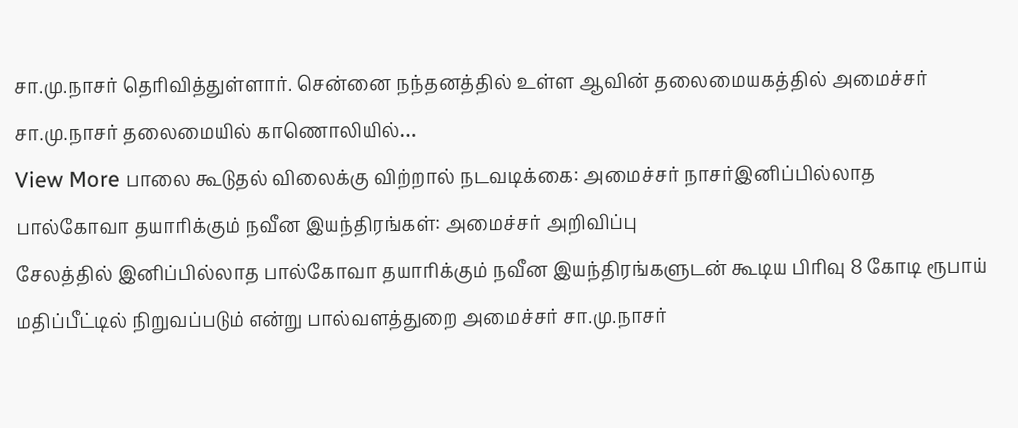சா.மு.நாசர் தெரிவித்துள்ளார். சென்னை நந்தனத்தில் உள்ள ஆவின் தலைமையகத்தில் அமைச்சர் சா.மு.நாசர் தலைமையில் காணொலியில்…
View More பாலை கூடுதல் விலைக்கு விற்றால் நடவடிக்கை: அமைச்சர் நாசர்இனிப்பில்லாத பால்கோவா தயாரிக்கும் நவீன இயந்திரங்கள்: அமைச்சர் அறிவிப்பு
சேலத்தில் இனிப்பில்லாத பால்கோவா தயாரிக்கும் நவீன இயந்திரங்களுடன் கூடிய பிரிவு 8 கோடி ரூபாய் மதிப்பீட்டில் நிறுவப்படும் என்று பால்வளத்துறை அமைச்சர் சா.மு.நாசர்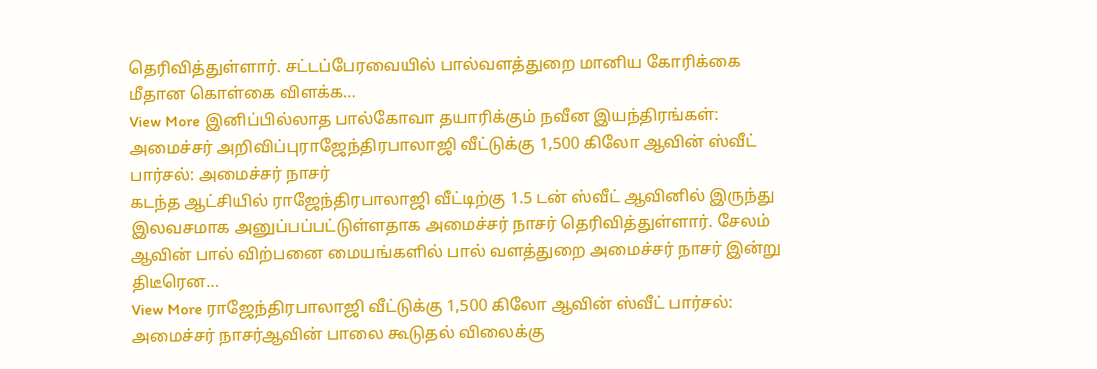தெரிவித்துள்ளார். சட்டப்பேரவையில் பால்வளத்துறை மானிய கோரிக்கை மீதான கொள்கை விளக்க…
View More இனிப்பில்லாத பால்கோவா தயாரிக்கும் நவீன இயந்திரங்கள்: அமைச்சர் அறிவிப்புராஜேந்திரபாலாஜி வீட்டுக்கு 1,500 கிலோ ஆவின் ஸ்வீட் பார்சல்: அமைச்சர் நாசர்
கடந்த ஆட்சியில் ராஜேந்திரபாலாஜி வீட்டிற்கு 1.5 டன் ஸ்வீட் ஆவினில் இருந்து இலவசமாக அனுப்பப்பட்டுள்ளதாக அமைச்சர் நாசர் தெரிவித்துள்ளார். சேலம் ஆவின் பால் விற்பனை மையங்களில் பால் வளத்துறை அமைச்சர் நாசர் இன்று திடீரென…
View More ராஜேந்திரபாலாஜி வீட்டுக்கு 1,500 கிலோ ஆவின் ஸ்வீட் பார்சல்: அமைச்சர் நாசர்ஆவின் பாலை கூடுதல் விலைக்கு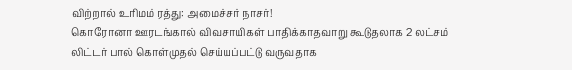விற்றால் உரிமம் ரத்து: அமைச்சர் நாசர்!
கொரோனா ஊரடங்கால் விவசாயிகள் பாதிக்காதவாறு கூடுதலாக 2 லட்சம் லிட்டர் பால் கொள்முதல் செய்யப்பட்டு வருவதாக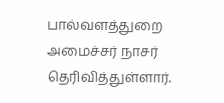பால்வளத்துறை அமைச்சர் நாசர் தெரிவித்துள்ளார்.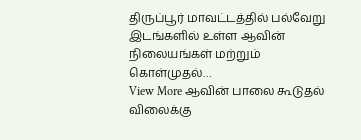திருப்பூர் மாவட்டத்தில் பல்வேறு இடங்களில் உள்ள ஆவின் நிலையங்கள் மற்றும் கொள்முதல்…
View More ஆவின் பாலை கூடுதல் விலைக்கு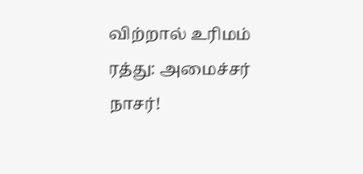விற்றால் உரிமம் ரத்து: அமைச்சர் நாசர்!